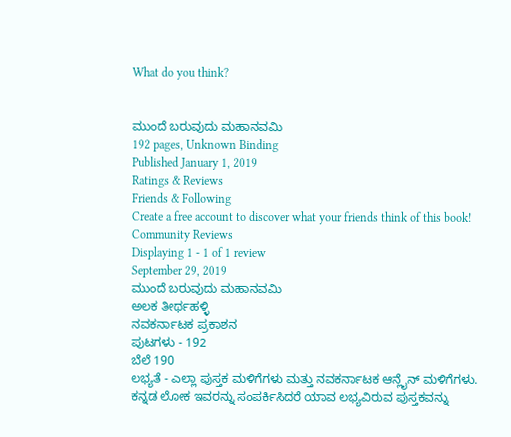What do you think?


ಮುಂದೆ ಬರುವುದು ಮಹಾನವಮಿ
192 pages, Unknown Binding
Published January 1, 2019
Ratings & Reviews
Friends & Following
Create a free account to discover what your friends think of this book!
Community Reviews
Displaying 1 - 1 of 1 review
September 29, 2019
ಮುಂದೆ ಬರುವುದು ಮಹಾನವಮಿ
ಅಲಕ ತೀರ್ಥಹಳ್ಳಿ
ನವಕರ್ನಾಟಕ ಪ್ರಕಾಶನ
ಪುಟಗಳು - 192
ಬೆಲೆ 190
ಲಭ್ಯತೆ - ಎಲ್ಲಾ ಪುಸ್ತಕ ಮಳಿಗೆಗಳು ಮತ್ತು ನವಕರ್ನಾಟಕ ಆನ್ಲೈನ್ ಮಳಿಗೆಗಳು.
ಕನ್ನಡ ಲೋಕ ಇವರನ್ನು ಸಂಪರ್ಕಿಸಿದರೆ ಯಾವ ಲಭ್ಯವಿರುವ ಪುಸ್ತಕವನ್ನು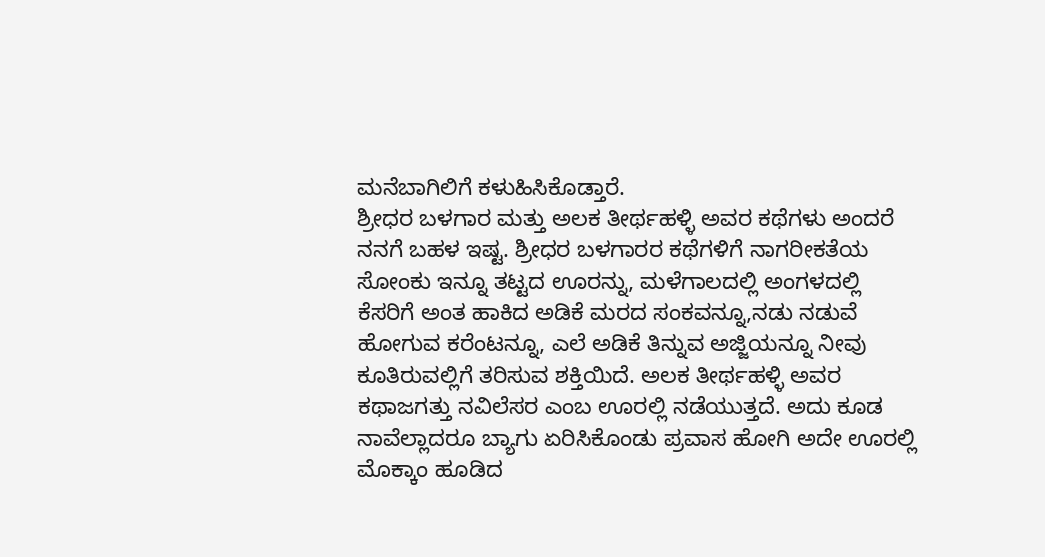ಮನೆಬಾಗಿಲಿಗೆ ಕಳುಹಿಸಿಕೊಡ್ತಾರೆ.
ಶ್ರೀಧರ ಬಳಗಾರ ಮತ್ತು ಅಲಕ ತೀರ್ಥಹಳ್ಳಿ ಅವರ ಕಥೆಗಳು ಅಂದರೆ ನನಗೆ ಬಹಳ ಇಷ್ಟ. ಶ್ರೀಧರ ಬಳಗಾರರ ಕಥೆಗಳಿಗೆ ನಾಗರೀಕತೆಯ ಸೋಂಕು ಇನ್ನೂ ತಟ್ಟದ ಊರನ್ನು, ಮಳೆಗಾಲದಲ್ಲಿ ಅಂಗಳದಲ್ಲಿ ಕೆಸರಿಗೆ ಅಂತ ಹಾಕಿದ ಅಡಿಕೆ ಮರದ ಸಂಕವನ್ನೂ,ನಡು ನಡುವೆ ಹೋಗುವ ಕರೆಂಟನ್ನೂ, ಎಲೆ ಅಡಿಕೆ ತಿನ್ನುವ ಅಜ್ಜಿಯನ್ನೂ ನೀವು ಕೂತಿರುವಲ್ಲಿಗೆ ತರಿಸುವ ಶಕ್ತಿಯಿದೆ. ಅಲಕ ತೀರ್ಥಹಳ್ಳಿ ಅವರ ಕಥಾಜಗತ್ತು ನವಿಲೆಸರ ಎಂಬ ಊರಲ್ಲಿ ನಡೆಯುತ್ತದೆ. ಅದು ಕೂಡ ನಾವೆಲ್ಲಾದರೂ ಬ್ಯಾಗು ಏರಿಸಿಕೊಂಡು ಪ್ರವಾಸ ಹೋಗಿ ಅದೇ ಊರಲ್ಲಿ ಮೊಕ್ಕಾಂ ಹೂಡಿದ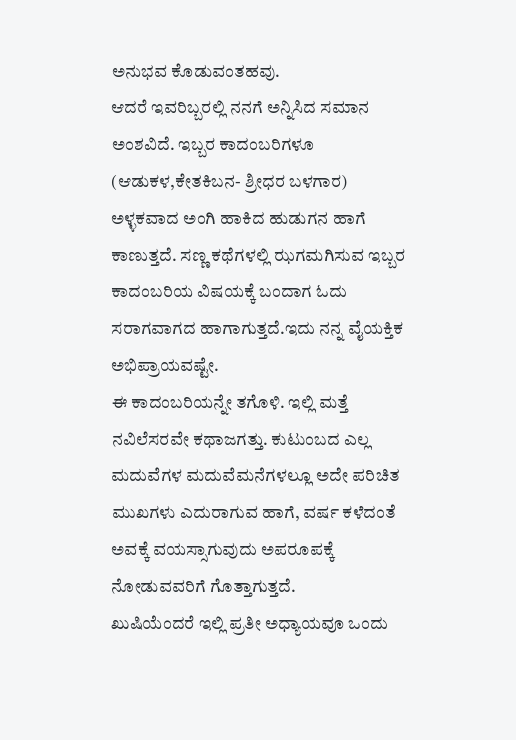ಅನುಭವ ಕೊಡುವಂತಹವು.
ಆದರೆ ಇವರಿಬ್ಬರಲ್ಲಿ ನನಗೆ ಅನ್ನಿಸಿದ ಸಮಾನ ಅಂಶವಿದೆ. ಇಬ್ಬರ ಕಾದಂಬರಿಗಳೂ (ಆಡುಕಳ,ಕೇತಕಿಬನ- ಶ್ರೀಧರ ಬಳಗಾರ) ಅಳ್ಳಕವಾದ ಅಂಗಿ ಹಾಕಿದ ಹುಡುಗನ ಹಾಗೆ ಕಾಣುತ್ತದೆ. ಸಣ್ಣ ಕಥೆಗಳಲ್ಲಿ ಝಗಮಗಿಸುವ ಇಬ್ಬರ ಕಾದಂಬರಿಯ ವಿಷಯಕ್ಕೆ ಬಂದಾಗ ಓದು ಸರಾಗವಾಗದ ಹಾಗಾಗುತ್ತದೆ.ಇದು ನನ್ನ ವೈಯಕ್ತಿಕ ಅಭಿಪ್ರಾಯವಷ್ಟೇ.
ಈ ಕಾದಂಬರಿಯನ್ನೇ ತಗೊಳಿ. ಇಲ್ಲಿ ಮತ್ತೆ ನವಿಲೆಸರವೇ ಕಥಾಜಗತ್ತು. ಕುಟುಂಬದ ಎಲ್ಲ ಮದುವೆಗಳ ಮದುವೆಮನೆಗಳಲ್ಲೂ ಅದೇ ಪರಿಚಿತ ಮುಖಗಳು ಎದುರಾಗುವ ಹಾಗೆ, ವರ್ಷ ಕಳೆದಂತೆ ಅವಕ್ಕೆ ವಯಸ್ಸಾಗುವುದು ಅಪರೂಪಕ್ಕೆ ನೋಡುವವರಿಗೆ ಗೊತ್ತಾಗುತ್ತದೆ.
ಖುಷಿಯೆಂದರೆ ಇಲ್ಲಿ ಪ್ರತೀ ಅಧ್ಯಾಯವೂ ಒಂದು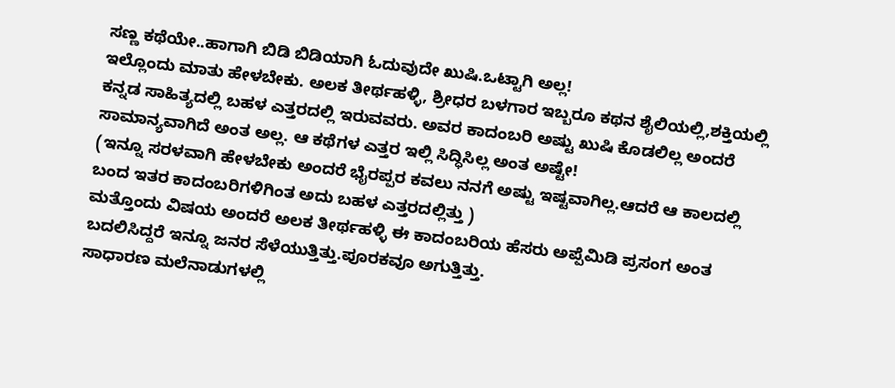ಸಣ್ಣ ಕಥೆಯೇ..ಹಾಗಾಗಿ ಬಿಡಿ ಬಿಡಿಯಾಗಿ ಓದುವುದೇ ಖುಷಿ.ಒಟ್ಟಾಗಿ ಅಲ್ಲ!
ಇಲ್ಲೊಂದು ಮಾತು ಹೇಳಬೇಕು. ಅಲಕ ತೀರ್ಥಹಳ್ಳಿ, ಶ್ರೀಧರ ಬಳಗಾರ ಇಬ್ಬರೂ ಕಥನ ಶೈಲಿಯಲ್ಲಿ,ಶಕ್ತಿಯಲ್ಲಿ ಕನ್ನಡ ಸಾಹಿತ್ಯದಲ್ಲಿ ಬಹಳ ಎತ್ತರದಲ್ಲಿ ಇರುವವರು. ಅವರ ಕಾದಂಬರಿ ಅಷ್ಟು ಖುಷಿ ಕೊಡಲಿಲ್ಲ ಅಂದರೆ ಸಾಮಾನ್ಯವಾಗಿದೆ ಅಂತ ಅಲ್ಲ. ಆ ಕಥೆಗಳ ಎತ್ತರ ಇಲ್ಲಿ ಸಿದ್ಧಿಸಿಲ್ಲ ಅಂತ ಅಷ್ಟೇ!
(ಇನ್ನೂ ಸರಳವಾಗಿ ಹೇಳಬೇಕು ಅಂದರೆ ಭೈರಪ್ಪರ ಕವಲು ನನಗೆ ಅಷ್ಟು ಇಷ್ಟವಾಗಿಲ್ಲ.ಆದರೆ ಆ ಕಾಲದಲ್ಲಿ ಬಂದ ಇತರ ಕಾದಂಬರಿಗಳಿಗಿಂತ ಅದು ಬಹಳ ಎತ್ತರದಲ್ಲಿತ್ತು )
ಮತ್ತೊಂದು ವಿಷಯ ಅಂದರೆ ಅಲಕ ತೀರ್ಥಹಳ್ಳಿ ಈ ಕಾದಂಬರಿಯ ಹೆಸರು ಅಪ್ಪೆಮಿಡಿ ಪ್ರಸಂಗ ಅಂತ ಬದಲಿಸಿದ್ದರೆ ಇನ್ನೂ ಜನರ ಸೆಳೆಯುತ್ತಿತ್ತು.ಪೂರಕವೂ ಅಗುತ್ತಿತ್ತು.
ಸಾಧಾರಣ ಮಲೆನಾಡುಗಳಲ್ಲಿ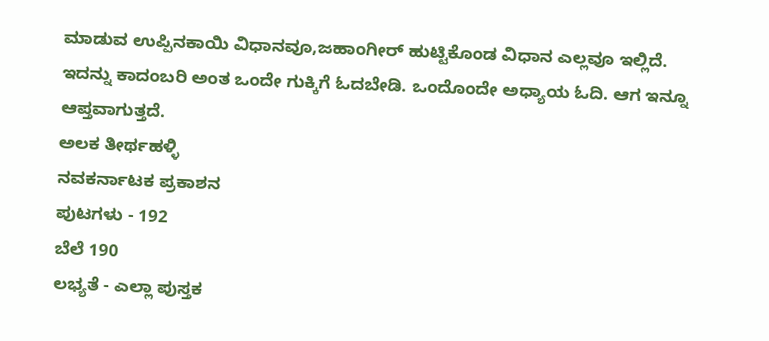ಮಾಡುವ ಉಪ್ಪಿನಕಾಯಿ ವಿಧಾನವೂ,ಜಹಾಂಗೀರ್ ಹುಟ್ಟಿಕೊಂಡ ವಿಧಾನ ಎಲ್ಲವೂ ಇಲ್ಲಿದೆ.
ಇದನ್ನು ಕಾದಂಬರಿ ಅಂತ ಒಂದೇ ಗುಕ್ಕಿಗೆ ಓದಬೇಡಿ. ಒಂದೊಂದೇ ಅಧ್ಯಾಯ ಓದಿ. ಆಗ ಇನ್ನೂ ಆಪ್ತವಾಗುತ್ತದೆ.
ಅಲಕ ತೀರ್ಥಹಳ್ಳಿ
ನವಕರ್ನಾಟಕ ಪ್ರಕಾಶನ
ಪುಟಗಳು - 192
ಬೆಲೆ 190
ಲಭ್ಯತೆ - ಎಲ್ಲಾ ಪುಸ್ತಕ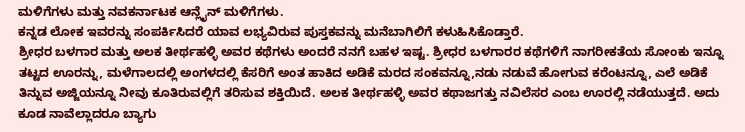ಮಳಿಗೆಗಳು ಮತ್ತು ನವಕರ್ನಾಟಕ ಆನ್ಲೈನ್ ಮಳಿಗೆಗಳು.
ಕನ್ನಡ ಲೋಕ ಇವರನ್ನು ಸಂಪರ್ಕಿಸಿದರೆ ಯಾವ ಲಭ್ಯವಿರುವ ಪುಸ್ತಕವನ್ನು ಮನೆಬಾಗಿಲಿಗೆ ಕಳುಹಿಸಿಕೊಡ್ತಾರೆ.
ಶ್ರೀಧರ ಬಳಗಾರ ಮತ್ತು ಅಲಕ ತೀರ್ಥಹಳ್ಳಿ ಅವರ ಕಥೆಗಳು ಅಂದರೆ ನನಗೆ ಬಹಳ ಇಷ್ಟ. ಶ್ರೀಧರ ಬಳಗಾರರ ಕಥೆಗಳಿಗೆ ನಾಗರೀಕತೆಯ ಸೋಂಕು ಇನ್ನೂ ತಟ್ಟದ ಊರನ್ನು, ಮಳೆಗಾಲದಲ್ಲಿ ಅಂಗಳದಲ್ಲಿ ಕೆಸರಿಗೆ ಅಂತ ಹಾಕಿದ ಅಡಿಕೆ ಮರದ ಸಂಕವನ್ನೂ,ನಡು ನಡುವೆ ಹೋಗುವ ಕರೆಂಟನ್ನೂ, ಎಲೆ ಅಡಿಕೆ ತಿನ್ನುವ ಅಜ್ಜಿಯನ್ನೂ ನೀವು ಕೂತಿರುವಲ್ಲಿಗೆ ತರಿಸುವ ಶಕ್ತಿಯಿದೆ. ಅಲಕ ತೀರ್ಥಹಳ್ಳಿ ಅವರ ಕಥಾಜಗತ್ತು ನವಿಲೆಸರ ಎಂಬ ಊರಲ್ಲಿ ನಡೆಯುತ್ತದೆ. ಅದು ಕೂಡ ನಾವೆಲ್ಲಾದರೂ ಬ್ಯಾಗು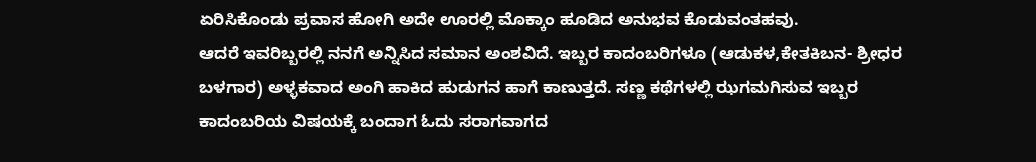ಏರಿಸಿಕೊಂಡು ಪ್ರವಾಸ ಹೋಗಿ ಅದೇ ಊರಲ್ಲಿ ಮೊಕ್ಕಾಂ ಹೂಡಿದ ಅನುಭವ ಕೊಡುವಂತಹವು.
ಆದರೆ ಇವರಿಬ್ಬರಲ್ಲಿ ನನಗೆ ಅನ್ನಿಸಿದ ಸಮಾನ ಅಂಶವಿದೆ. ಇಬ್ಬರ ಕಾದಂಬರಿಗಳೂ (ಆಡುಕಳ,ಕೇತಕಿಬನ- ಶ್ರೀಧರ ಬಳಗಾರ) ಅಳ್ಳಕವಾದ ಅಂಗಿ ಹಾಕಿದ ಹುಡುಗನ ಹಾಗೆ ಕಾಣುತ್ತದೆ. ಸಣ್ಣ ಕಥೆಗಳಲ್ಲಿ ಝಗಮಗಿಸುವ ಇಬ್ಬರ ಕಾದಂಬರಿಯ ವಿಷಯಕ್ಕೆ ಬಂದಾಗ ಓದು ಸರಾಗವಾಗದ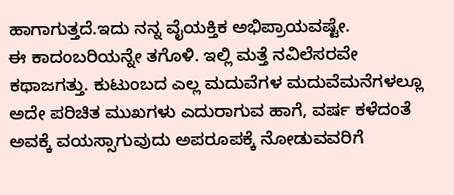ಹಾಗಾಗುತ್ತದೆ.ಇದು ನನ್ನ ವೈಯಕ್ತಿಕ ಅಭಿಪ್ರಾಯವಷ್ಟೇ.
ಈ ಕಾದಂಬರಿಯನ್ನೇ ತಗೊಳಿ. ಇಲ್ಲಿ ಮತ್ತೆ ನವಿಲೆಸರವೇ ಕಥಾಜಗತ್ತು. ಕುಟುಂಬದ ಎಲ್ಲ ಮದುವೆಗಳ ಮದುವೆಮನೆಗಳಲ್ಲೂ ಅದೇ ಪರಿಚಿತ ಮುಖಗಳು ಎದುರಾಗುವ ಹಾಗೆ, ವರ್ಷ ಕಳೆದಂತೆ ಅವಕ್ಕೆ ವಯಸ್ಸಾಗುವುದು ಅಪರೂಪಕ್ಕೆ ನೋಡುವವರಿಗೆ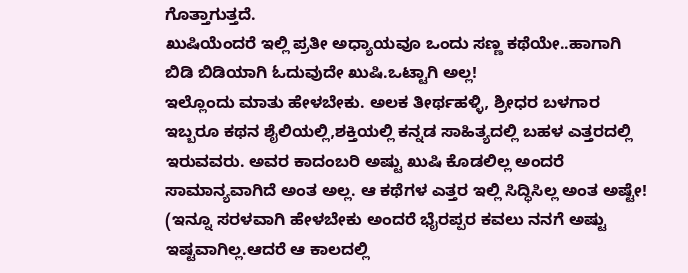ಗೊತ್ತಾಗುತ್ತದೆ.
ಖುಷಿಯೆಂದರೆ ಇಲ್ಲಿ ಪ್ರತೀ ಅಧ್ಯಾಯವೂ ಒಂದು ಸಣ್ಣ ಕಥೆಯೇ..ಹಾಗಾಗಿ ಬಿಡಿ ಬಿಡಿಯಾಗಿ ಓದುವುದೇ ಖುಷಿ.ಒಟ್ಟಾಗಿ ಅಲ್ಲ!
ಇಲ್ಲೊಂದು ಮಾತು ಹೇಳಬೇಕು. ಅಲಕ ತೀರ್ಥಹಳ್ಳಿ, ಶ್ರೀಧರ ಬಳಗಾರ ಇಬ್ಬರೂ ಕಥನ ಶೈಲಿಯಲ್ಲಿ,ಶಕ್ತಿಯಲ್ಲಿ ಕನ್ನಡ ಸಾಹಿತ್ಯದಲ್ಲಿ ಬಹಳ ಎತ್ತರದಲ್ಲಿ ಇರುವವರು. ಅವರ ಕಾದಂಬರಿ ಅಷ್ಟು ಖುಷಿ ಕೊಡಲಿಲ್ಲ ಅಂದರೆ ಸಾಮಾನ್ಯವಾಗಿದೆ ಅಂತ ಅಲ್ಲ. ಆ ಕಥೆಗಳ ಎತ್ತರ ಇಲ್ಲಿ ಸಿದ್ಧಿಸಿಲ್ಲ ಅಂತ ಅಷ್ಟೇ!
(ಇನ್ನೂ ಸರಳವಾಗಿ ಹೇಳಬೇಕು ಅಂದರೆ ಭೈರಪ್ಪರ ಕವಲು ನನಗೆ ಅಷ್ಟು ಇಷ್ಟವಾಗಿಲ್ಲ.ಆದರೆ ಆ ಕಾಲದಲ್ಲಿ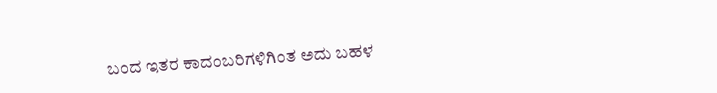ಬಂದ ಇತರ ಕಾದಂಬರಿಗಳಿಗಿಂತ ಅದು ಬಹಳ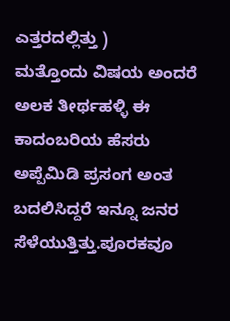ಎತ್ತರದಲ್ಲಿತ್ತು )
ಮತ್ತೊಂದು ವಿಷಯ ಅಂದರೆ ಅಲಕ ತೀರ್ಥಹಳ್ಳಿ ಈ ಕಾದಂಬರಿಯ ಹೆಸರು ಅಪ್ಪೆಮಿಡಿ ಪ್ರಸಂಗ ಅಂತ ಬದಲಿಸಿದ್ದರೆ ಇನ್ನೂ ಜನರ ಸೆಳೆಯುತ್ತಿತ್ತು.ಪೂರಕವೂ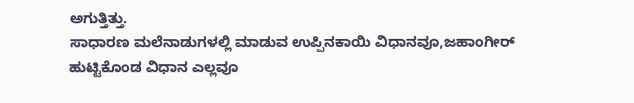ಅಗುತ್ತಿತ್ತು.
ಸಾಧಾರಣ ಮಲೆನಾಡುಗಳಲ್ಲಿ ಮಾಡುವ ಉಪ್ಪಿನಕಾಯಿ ವಿಧಾನವೂ,ಜಹಾಂಗೀರ್ ಹುಟ್ಟಿಕೊಂಡ ವಿಧಾನ ಎಲ್ಲವೂ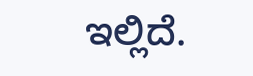ಇಲ್ಲಿದೆ.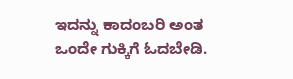ಇದನ್ನು ಕಾದಂಬರಿ ಅಂತ ಒಂದೇ ಗುಕ್ಕಿಗೆ ಓದಬೇಡಿ.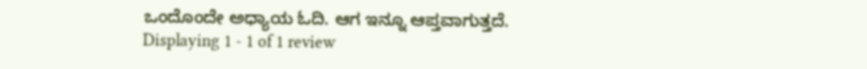ಒಂದೊಂದೇ ಅಧ್ಯಾಯ ಓದಿ. ಆಗ ಇನ್ನೂ ಆಪ್ತವಾಗುತ್ತದೆ.
Displaying 1 - 1 of 1 review